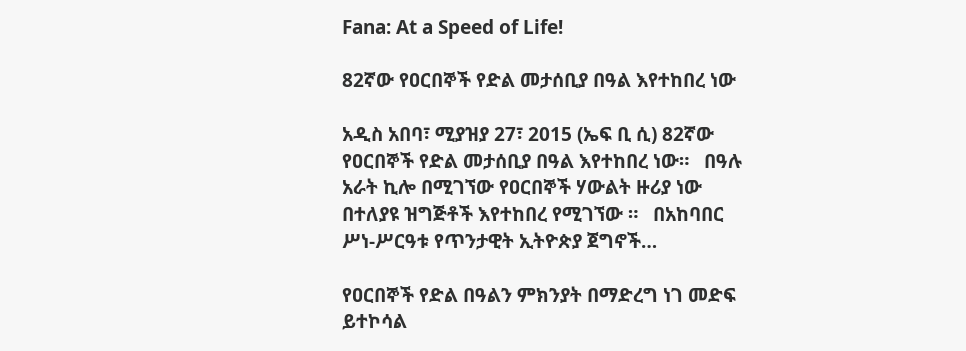Fana: At a Speed of Life!

82ኛው የዐርበኞች የድል መታሰቢያ በዓል እየተከበረ ነው

አዲስ አበባ፣ ሚያዝያ 27፣ 2015 (ኤፍ ቢ ሲ) 82ኛው የዐርበኞች የድል መታሰቢያ በዓል እየተከበረ ነው።   በዓሉ አራት ኪሎ በሚገኘው የዐርበኞች ሃውልት ዙሪያ ነው በተለያዩ ዝግጅቶች እየተከበረ የሚገኘው ።   በአከባበር ሥነ-ሥርዓቱ የጥንታዊት ኢትዮጵያ ጀግኖች…

የዐርበኞች የድል በዓልን ምክንያት በማድረግ ነገ መድፍ ይተኮሳል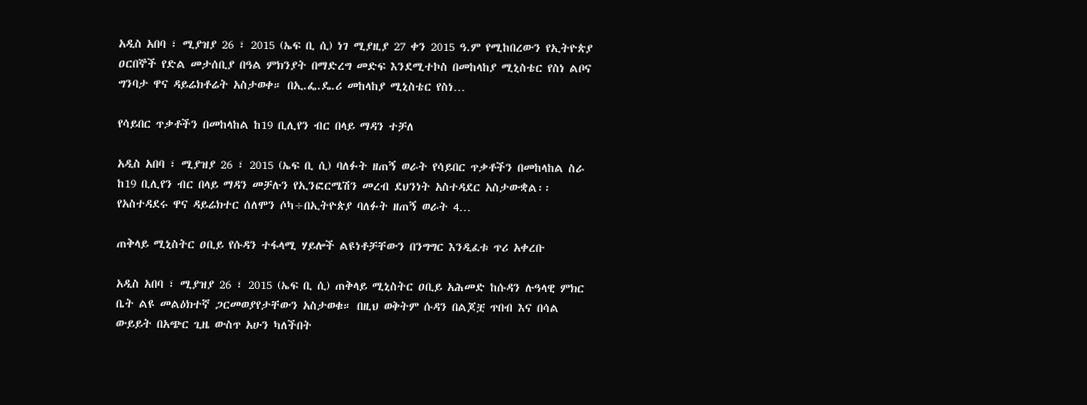አዲስ አበባ ፣ ሚያዝያ 26 ፣ 2015 (ኤፍ ቢ ሲ) ነገ ሚያዚያ 27 ቀን 2015 ዓ.ም የሚከበረውን የኢትዮጵያ ዐርበኞች የድል መታሰቢያ በዓል ምክንያት በማድረግ መድፍ እንደሚተኮስ በመከላከያ ሚኒስቴር የስነ ልቦና ግንባታ ዋና ዳይሬክቶሬት አስታወቀ። በኢ.ፌ.ዴ.ሪ መከላከያ ሚኒስቴር የስነ…

የሳይበር ጥቃቶችን በመከላከል ከ19 ቢሊየን ብር በላይ ማዳን ተቻለ

አዲስ አበባ ፣ ሚያዝያ 26 ፣ 2015 (ኤፍ ቢ ሲ) ባለፉት ዘጠኝ ወራት የሳይበር ጥቃቶችን በመከላከል ስራ ከ19 ቢሊየን ብር በላይ ማዳን መቻሉን የኢንፎርሜሽን መረብ ደህንነት አስተዳደር አስታውቋል፡፡   የአስተዳደሩ ዋና ዳይሬክተር ሰለሞን ሶካ÷በኢትዮጵያ ባለፉት ዘጠኝ ወራት 4…

ጠቅላይ ሚኒስትር ዐቢይ የሱዳን ተፋላሚ ሃይሎች ልዩነቶቻቸውን በንግግር እንዲፈቱ ጥሪ አቀረቡ

አዲስ አበባ ፣ ሚያዝያ 26 ፣ 2015 (ኤፍ ቢ ሲ) ጠቅላይ ሚኒስትር ዐቢይ አሕመድ ከሱዳን ሉዓላዊ ምክር ቤት ልዩ መልዕክተኛ ጋርመወያየታቸውን አስታወቁ። በዚህ ወቅትም ሱዳን በልጆቿ ጥበብ እና በሳል ውይይት በአጭር ጊዜ ውስጥ አሁን ካለችበት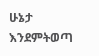ሁኔታ እንደምትወጣ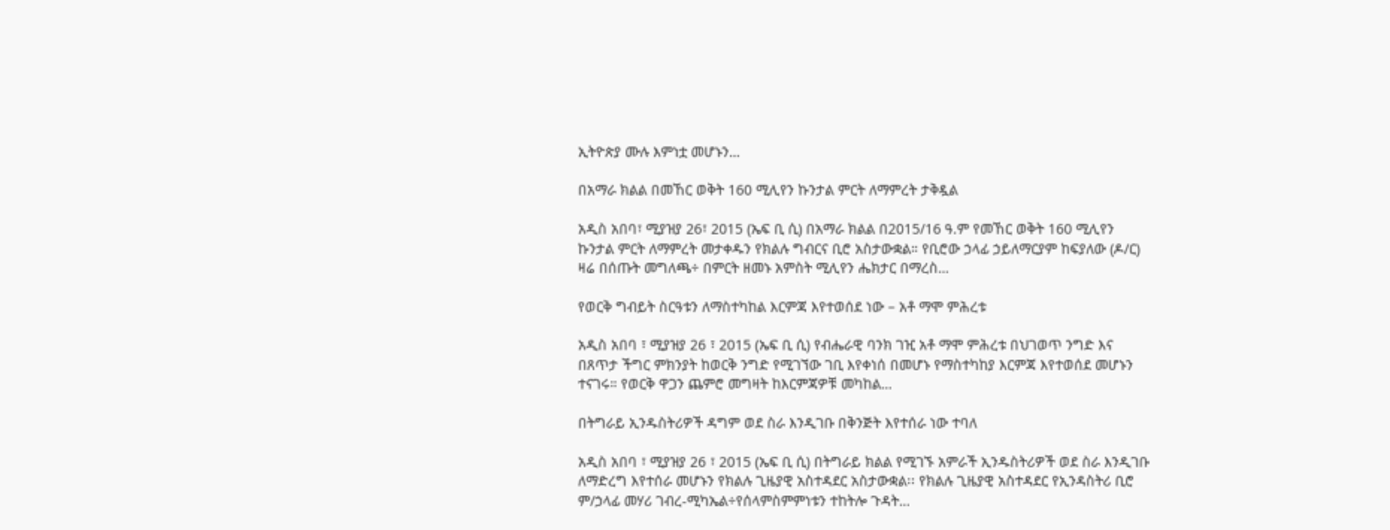ኢትዮጵያ ሙሉ እምነቷ መሆኑን…

በአማራ ክልል በመኸር ወቅት 160 ሚሊየን ኩንታል ምርት ለማምረት ታቅዷል

አዲስ አበባ፣ ሚያዝያ 26፣ 2015 (ኤፍ ቢ ሲ) በአማራ ክልል በ2015/16 ዓ.ም የመኸር ወቅት 160 ሚሊየን ኩንታል ምርት ለማምረት መታቀዱን የክልሉ ግብርና ቢሮ አስታውቋል። የቢሮው ኃላፊ ኃይለማርያም ከፍያለው (ዶ/ር) ዛሬ በሰጡት መግለጫ÷ በምርት ዘመኑ አምስት ሚሊየን ሔክታር በማረስ…

የወርቅ ግብይት ስርዓቱን ለማስተካከል እርምጃ እየተወሰደ ነው – አቶ ማሞ ምሕረቱ

አዲስ አበባ ፣ ሚያዝያ 26 ፣ 2015 (ኤፍ ቢ ሲ) የብሔራዊ ባንክ ገዢ አቶ ማሞ ምሕረቱ በህገወጥ ንግድ እና በጸጥታ ችግር ምክንያት ከወርቅ ንግድ የሚገኘው ገቢ እየቀነሰ በመሆኑ የማስተካከያ እርምጃ እየተወሰደ መሆኑን ተናገሩ። የወርቅ ዋጋን ጨምሮ መግዛት ከእርምጃዎቹ መካከል…

በትግራይ ኢንዱስትሪዎች ዳግም ወደ ስራ እንዲገቡ በቅንጅት እየተሰራ ነው ተባለ

አዲስ አበባ ፣ ሚያዝያ 26 ፣ 2015 (ኤፍ ቢ ሲ) በትግራይ ክልል የሚገኙ አምራች ኢንዱስትሪዎች ወደ ስራ እንዲገቡ ለማድረግ እየተሰራ መሆኑን የክልሉ ጊዜያዊ አስተዳደር አስታውቋል፡፡ የክልሉ ጊዜያዊ አስተዳደር የኢንዳስትሪ ቢሮ ም/ኃላፊ መሃሪ ገብረ-ሚካኤል÷የሰላምስምምነቱን ተከትሎ ጉዳት…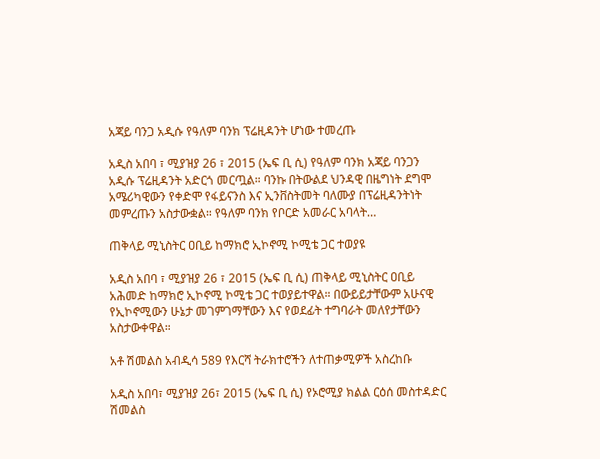አጃይ ባንጋ አዲሱ የዓለም ባንክ ፕሬዚዳንት ሆነው ተመረጡ

አዲስ አበባ ፣ ሚያዝያ 26 ፣ 2015 (ኤፍ ቢ ሲ) የዓለም ባንክ አጃይ ባንጋን አዲሱ ፕሬዚዳንት አድርጎ መርጧል። ባንኩ በትውልደ ህንዳዊ በዜግነት ደግሞ አሜሪካዊውን የቀድሞ የፋይናንስ እና ኢንቨስትመት ባለሙያ በፕሬዚዳንትነት መምረጡን አስታውቋል። የዓለም ባንክ የቦርድ አመራር አባላት…

ጠቅላይ ሚኒስትር ዐቢይ ከማክሮ ኢኮኖሚ ኮሚቴ ጋር ተወያዩ

አዲስ አበባ ፣ ሚያዝያ 26 ፣ 2015 (ኤፍ ቢ ሲ) ጠቅላይ ሚኒስትር ዐቢይ አሕመድ ከማክሮ ኢኮኖሚ ኮሚቴ ጋር ተወያይተዋል። በውይይታቸውም አሁናዊ የኢኮኖሚውን ሁኔታ መገምገማቸውን እና የወደፊት ተግባራት መለየታቸውን አስታውቀዋል።

አቶ ሽመልስ አብዲሳ 589 የእርሻ ትራክተሮችን ለተጠቃሚዎች አስረከቡ

አዲስ አበባ፣ ሚያዝያ 26፣ 2015 (ኤፍ ቢ ሲ) የኦሮሚያ ክልል ርዕሰ መስተዳድር ሽመልስ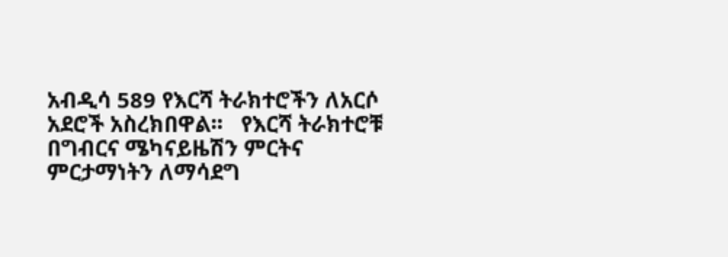አብዲሳ 589 የእርሻ ትራክተሮችን ለአርሶ አደሮች አስረክበዋል፡፡   የእርሻ ትራክተሮቹ በግብርና ሜካናይዜሽን ምርትና ምርታማነትን ለማሳደግ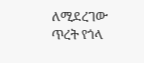ለሚደረገው ጥረት የጎላ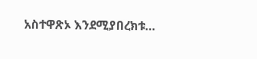አስተዋጽኦ እንደሚያበረክቱ…